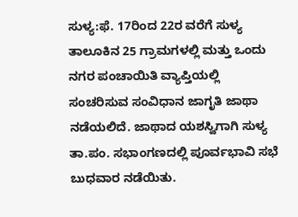ಸುಳ್ಯ:ಫೆ. 17ರಿಂದ 22ರ ವರೆಗೆ ಸುಳ್ಯ ತಾಲೂಕಿನ 25 ಗ್ರಾಮಗಳಲ್ಲಿ ಮತ್ತು ಒಂದು ನಗರ ಪಂಚಾಯಿತಿ ವ್ಯಾಪ್ತಿಯಲ್ಲಿ ಸಂಚರಿಸುವ ಸಂವಿಧಾನ ಜಾಗೃತಿ ಜಾಥಾ ನಡೆಯಲಿದೆ. ಜಾಥಾದ ಯಶಸ್ವಿಗಾಗಿ ಸುಳ್ಯ ತಾ.ಪಂ. ಸಭಾಂಗಣದಲ್ಲಿ ಪೂರ್ವಭಾವಿ ಸಭೆ ಬುಧವಾರ ನಡೆಯಿತು.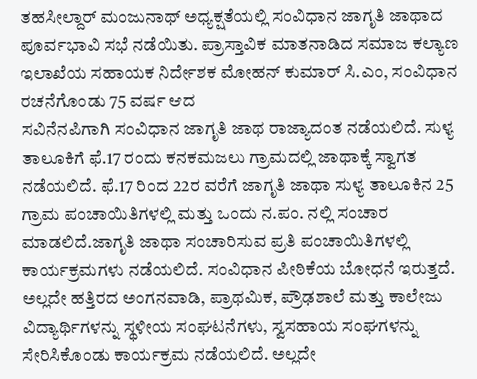ತಹಸೀಲ್ದಾರ್ ಮಂಜುನಾಥ್ ಅಧ್ಯಕ್ಷತೆಯಲ್ಲಿ ಸಂವಿಧಾನ ಜಾಗೃತಿ ಜಾಥಾದ ಪೂರ್ವಭಾವಿ ಸಭೆ ನಡೆಯಿತು. ಪ್ರಾಸ್ತಾವಿಕ ಮಾತನಾಡಿದ ಸಮಾಜ ಕಲ್ಯಾಣ ಇಲಾಖೆಯ ಸಹಾಯಕ ನಿರ್ದೇಶಕ ಮೋಹನ್ ಕುಮಾರ್ ಸಿ.ಎಂ, ಸಂವಿಧಾನ ರಚನೆಗೊಂಡು 75 ವರ್ಷ ಆದ
ಸವಿನೆನಪಿಗಾಗಿ ಸಂವಿಧಾನ ಜಾಗೃತಿ ಜಾಥ ರಾಜ್ಯಾದಂತ ನಡೆಯಲಿದೆ. ಸುಳ್ಯ ತಾಲೂಕಿಗೆ ಫೆ.17 ರಂದು ಕನಕಮಜಲು ಗ್ರಾಮದಲ್ಲಿ ಜಾಥಾಕ್ಕೆ ಸ್ವಾಗತ ನಡೆಯಲಿದೆ. ಫೆ.17 ರಿಂದ 22ರ ವರೆಗೆ ಜಾಗೃತಿ ಜಾಥಾ ಸುಳ್ಯ ತಾಲೂಕಿನ 25 ಗ್ರಾಮ ಪಂಚಾಯಿತಿಗಳಲ್ಲಿ ಮತ್ತು ಒಂದು ನ.ಪಂ. ನಲ್ಲಿ ಸಂಚಾರ ಮಾಡಲಿದೆ.ಜಾಗೃತಿ ಜಾಥಾ ಸಂಚಾರಿಸುವ ಪ್ರತಿ ಪಂಚಾಯಿತಿಗಳಲ್ಲಿ ಕಾರ್ಯಕ್ರಮಗಳು ನಡೆಯಲಿದೆ. ಸಂವಿಧಾನ ಪೀಠಿಕೆಯ ಬೋಧನೆ ಇರುತ್ತದೆ. ಅಲ್ಲದೇ ಹತ್ತಿರದ ಅಂಗನವಾಡಿ, ಪ್ರಾಥಮಿಕ, ಪ್ರೌಢಶಾಲೆ ಮತ್ತು ಕಾಲೇಜು ವಿದ್ಯಾರ್ಥಿಗಳನ್ನು ಸ್ಥಳೀಯ ಸಂಘಟನೆಗಳು, ಸ್ವಸಹಾಯ ಸಂಘಗಳನ್ನು ಸೇರಿಸಿಕೊಂಡು ಕಾರ್ಯಕ್ರಮ ನಡೆಯಲಿದೆ. ಅಲ್ಲದೇ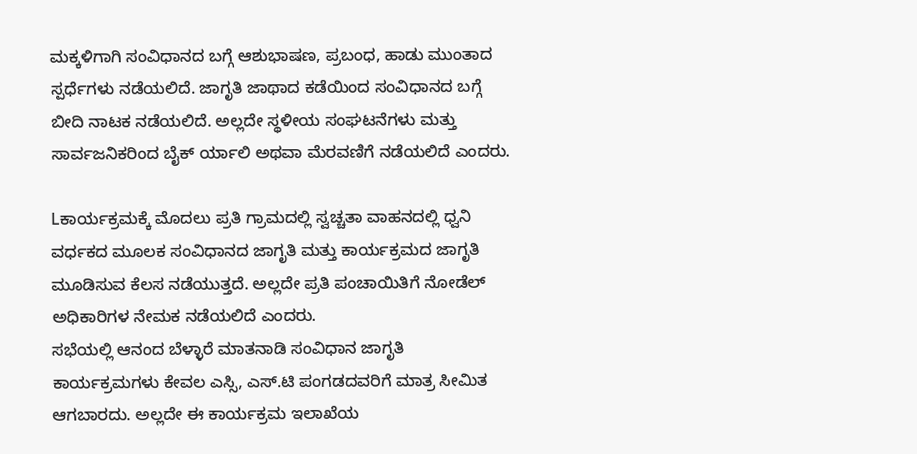ಮಕ್ಕಳಿಗಾಗಿ ಸಂವಿಧಾನದ ಬಗ್ಗೆ ಆಶುಭಾಷಣ, ಪ್ರಬಂಧ, ಹಾಡು ಮುಂತಾದ ಸ್ಪರ್ಧೆಗಳು ನಡೆಯಲಿದೆ. ಜಾಗೃತಿ ಜಾಥಾದ ಕಡೆಯಿಂದ ಸಂವಿಧಾನದ ಬಗ್ಗೆ ಬೀದಿ ನಾಟಕ ನಡೆಯಲಿದೆ. ಅಲ್ಲದೇ ಸ್ಥಳೀಯ ಸಂಘಟನೆಗಳು ಮತ್ತು ಸಾರ್ವಜನಿಕರಿಂದ ಬೈಕ್ ರ್ಯಾಲಿ ಅಥವಾ ಮೆರವಣಿಗೆ ನಡೆಯಲಿದೆ ಎಂದರು.

Lಕಾರ್ಯಕ್ರಮಕ್ಕೆ ಮೊದಲು ಪ್ರತಿ ಗ್ರಾಮದಲ್ಲಿ ಸ್ವಚ್ಚತಾ ವಾಹನದಲ್ಲಿ ಧ್ವನಿ ವರ್ಧಕದ ಮೂಲಕ ಸಂವಿಧಾನದ ಜಾಗೃತಿ ಮತ್ತು ಕಾರ್ಯಕ್ರಮದ ಜಾಗೃತಿ ಮೂಡಿಸುವ ಕೆಲಸ ನಡೆಯುತ್ತದೆ. ಅಲ್ಲದೇ ಪ್ರತಿ ಪಂಚಾಯಿತಿಗೆ ನೋಡೆಲ್ ಅಧಿಕಾರಿಗಳ ನೇಮಕ ನಡೆಯಲಿದೆ ಎಂದರು.
ಸಭೆಯಲ್ಲಿ ಆನಂದ ಬೆಳ್ಳಾರೆ ಮಾತನಾಡಿ ಸಂವಿಧಾನ ಜಾಗೃತಿ ಕಾರ್ಯಕ್ರಮಗಳು ಕೇವಲ ಎಸ್ಸಿ, ಎಸ್.ಟಿ ಪಂಗಡದವರಿಗೆ ಮಾತ್ರ ಸೀಮಿತ ಆಗಬಾರದು. ಅಲ್ಲದೇ ಈ ಕಾರ್ಯಕ್ರಮ ಇಲಾಖೆಯ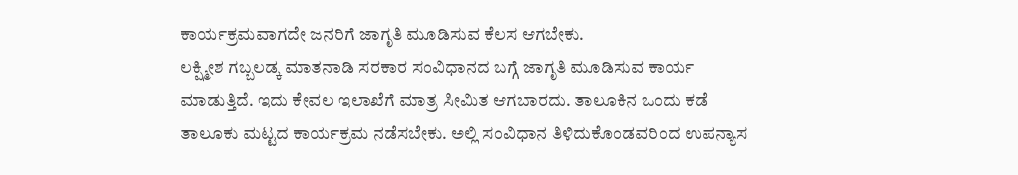ಕಾರ್ಯಕ್ರಮವಾಗದೇ ಜನರಿಗೆ ಜಾಗೃತಿ ಮೂಡಿಸುವ ಕೆಲಸ ಆಗಬೇಕು.
ಲಕ್ಷ್ಮೀಶ ಗಬ್ಬಲಡ್ಕ ಮಾತನಾಡಿ ಸರಕಾರ ಸಂವಿಧಾನದ ಬಗ್ಗೆ ಜಾಗೃತಿ ಮೂಡಿಸುವ ಕಾರ್ಯ ಮಾಡುತ್ತಿದೆ. ಇದು ಕೇವಲ ಇಲಾಖೆಗೆ ಮಾತ್ರ ಸೀಮಿತ ಆಗಬಾರದು. ತಾಲೂಕಿನ ಒಂದು ಕಡೆ ತಾಲೂಕು ಮಟ್ಟದ ಕಾರ್ಯಕ್ರಮ ನಡೆಸಬೇಕು. ಅಲ್ಲಿ ಸಂವಿಧಾನ ತಿಳಿದುಕೊಂಡವರಿಂದ ಉಪನ್ಯಾಸ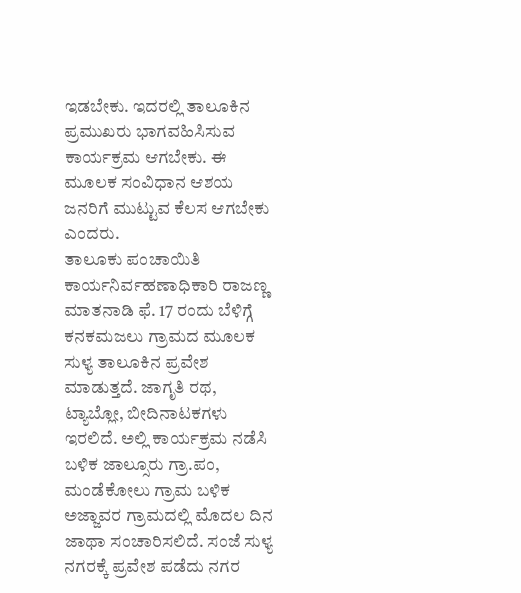ಇಡಬೇಕು. ಇದರಲ್ಲಿ ತಾಲೂಕಿನ ಪ್ರಮುಖರು ಭಾಗವಹಿಸಿಸುವ ಕಾರ್ಯಕ್ರಮ ಆಗಬೇಕು. ಈ ಮೂಲಕ ಸಂವಿಧಾನ ಆಶಯ ಜನರಿಗೆ ಮುಟ್ಟುವ ಕೆಲಸ ಆಗಬೇಕು ಎಂದರು.
ತಾಲೂಕು ಪಂಚಾಯಿತಿ ಕಾರ್ಯನಿರ್ವಹಣಾಧಿಕಾರಿ ರಾಜಣ್ಣ ಮಾತನಾಡಿ ಫೆ. 17 ರಂದು ಬೆಳಿಗ್ಗೆ ಕನಕಮಜಲು ಗ್ರಾಮದ ಮೂಲಕ ಸುಳ್ಯ ತಾಲೂಕಿನ ಪ್ರವೇಶ ಮಾಡುತ್ತದೆ. ಜಾಗೃತಿ ರಥ, ಟ್ಯಾಬ್ಲೋ, ಬೀದಿನಾಟಕಗಳು ಇರಲಿದೆ. ಅಲ್ಲಿ ಕಾರ್ಯಕ್ರಮ ನಡೆಸಿ ಬಳಿಕ ಜಾಲ್ಸೂರು ಗ್ರಾ.ಪಂ, ಮಂಡೆಕೋಲು ಗ್ರಾಮ ಬಳಿಕ ಅಜ್ಜಾವರ ಗ್ರಾಮದಲ್ಲಿ ಮೊದಲ ದಿನ ಜಾಥಾ ಸಂಚಾರಿಸಲಿದೆ. ಸಂಜೆ ಸುಳ್ಯ ನಗರಕ್ಕೆ ಪ್ರವೇಶ ಪಡೆದು ನಗರ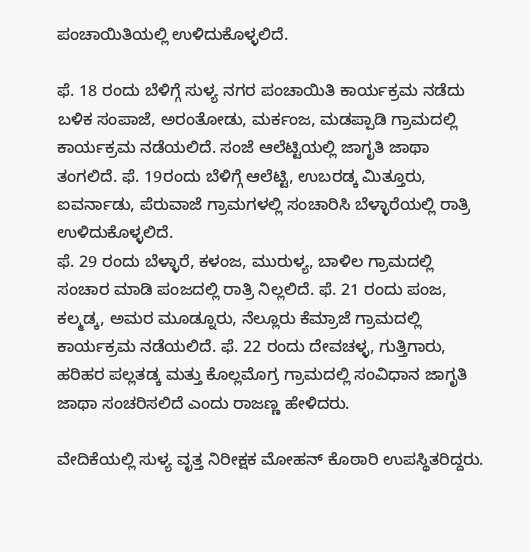ಪಂಚಾಯಿತಿಯಲ್ಲಿ ಉಳಿದುಕೊಳ್ಳಲಿದೆ.

ಫೆ. 18 ರಂದು ಬೆಳಿಗ್ಗೆ ಸುಳ್ಯ ನಗರ ಪಂಚಾಯಿತಿ ಕಾರ್ಯಕ್ರಮ ನಡೆದು ಬಳಿಕ ಸಂಪಾಜೆ, ಅರಂತೋಡು, ಮರ್ಕಂಜ, ಮಡಪ್ಪಾಡಿ ಗ್ರಾಮದಲ್ಲಿ ಕಾರ್ಯಕ್ರಮ ನಡೆಯಲಿದೆ. ಸಂಜೆ ಆಲೆಟ್ಟಿಯಲ್ಲಿ ಜಾಗೃತಿ ಜಾಥಾ ತಂಗಲಿದೆ. ಫೆ. 19ರಂದು ಬೆಳಿಗ್ಗೆ ಆಲೆಟ್ಟಿ, ಉಬರಡ್ಕ ಮಿತ್ತೂರು, ಐವರ್ನಾಡು, ಪೆರುವಾಜೆ ಗ್ರಾಮಗಳಲ್ಲಿ ಸಂಚಾರಿಸಿ ಬೆಳ್ಳಾರೆಯಲ್ಲಿ ರಾತ್ರಿ ಉಳಿದುಕೊಳ್ಳಲಿದೆ.
ಫೆ. 29 ರಂದು ಬೆಳ್ಳಾರೆ, ಕಳಂಜ, ಮುರುಳ್ಯ, ಬಾಳಿಲ ಗ್ರಾಮದಲ್ಲಿ ಸಂಚಾರ ಮಾಡಿ ಪಂಜದಲ್ಲಿ ರಾತ್ರಿ ನಿಲ್ಲಲಿದೆ. ಫೆ. 21 ರಂದು ಪಂಜ, ಕಲ್ಮಡ್ಕ, ಅಮರ ಮೂಡ್ನೂರು, ನೆಲ್ಲೂರು ಕೆಮ್ರಾಜೆ ಗ್ರಾಮದಲ್ಲಿ ಕಾರ್ಯಕ್ರಮ ನಡೆಯಲಿದೆ. ಫೆ. 22 ರಂದು ದೇವಚಳ್ಳ, ಗುತ್ತಿಗಾರು, ಹರಿಹರ ಪಲ್ಲತಡ್ಕ ಮತ್ತು ಕೊಲ್ಲಮೊಗ್ರ ಗ್ರಾಮದಲ್ಲಿ ಸಂವಿಧಾನ ಜಾಗೃತಿ ಜಾಥಾ ಸಂಚರಿಸಲಿದೆ ಎಂದು ರಾಜಣ್ಣ ಹೇಳಿದರು.

ವೇದಿಕೆಯಲ್ಲಿ ಸುಳ್ಯ ವೃತ್ತ ನಿರೀಕ್ಷಕ ಮೋಹನ್ ಕೊಠಾರಿ ಉಪಸ್ಥಿತರಿದ್ದರು.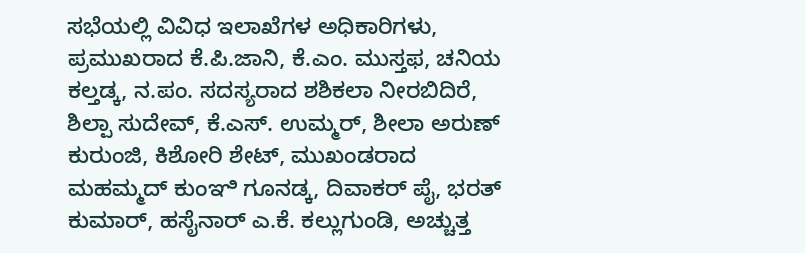ಸಭೆಯಲ್ಲಿ ವಿವಿಧ ಇಲಾಖೆಗಳ ಅಧಿಕಾರಿಗಳು, ಪ್ರಮುಖರಾದ ಕೆ.ಪಿ.ಜಾನಿ, ಕೆ.ಎಂ. ಮುಸ್ತಫ, ಚನಿಯ ಕಲ್ತಡ್ಕ, ನ.ಪಂ. ಸದಸ್ಯರಾದ ಶಶಿಕಲಾ ನೀರಬಿದಿರೆ, ಶಿಲ್ಪಾ ಸುದೇವ್, ಕೆ.ಎಸ್. ಉಮ್ಮರ್, ಶೀಲಾ ಅರುಣ್ ಕುರುಂಜಿ, ಕಿಶೋರಿ ಶೇಟ್, ಮುಖಂಡರಾದ ಮಹಮ್ಮದ್ ಕುಂಞಿ ಗೂನಡ್ಕ, ದಿವಾಕರ್ ಪೈ, ಭರತ್ ಕುಮಾರ್, ಹಸೈನಾರ್ ಎ.ಕೆ. ಕಲ್ಲುಗುಂಡಿ, ಅಚ್ಚುತ್ತ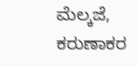ಮೆಲ್ಕಜೆ, ಕರುಣಾಕರ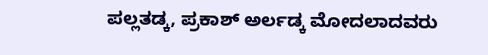ಪಲ್ಲತಡ್ಕ, ಪ್ರಕಾಶ್ ಅರ್ಲಡ್ಕ ಮೋದಲಾದವರು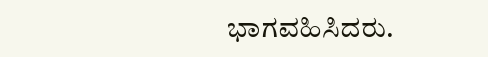ಭಾಗವಹಿಸಿದರು.